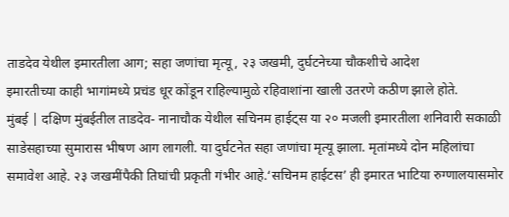ताडदेव येथील इमारतीला आग; सहा जणांचा मृत्यू, २३ जखमी, दुर्घटनेच्या चौकशीचे आदेश
इमारतीच्या काही भागांमध्ये प्रचंड धूर कोंडून राहिल्यामुळे रहिवाशांना खाली उतरणे कठीण झाले होते.
मुंबई | दक्षिण मुंबईतील ताडदेव- नानाचौक येथील सचिनम हाईट्स या २० मजली इमारतीला शनिवारी सकाळी साडेसहाच्या सुमारास भीषण आग लागली. या दुर्घटनेत सहा जणांचा मृत्यू झाला. मृतांमध्ये दोन महिलांचा समावेश आहे. २३ जखमींपैकी तिघांची प्रकृती गंभीर आहे.‘सचिनम हाईटस’ ही इमारत भाटिया रुग्णालयासमोर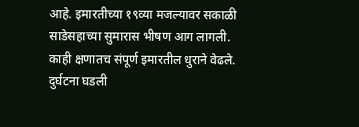आहे. इमारतीच्या १९व्या मजल्यावर सकाळी साडेसहाच्या सुमारास भीषण आग लागली. काही क्षणातच संपूर्ण इमारतील धुराने वेढले. दुर्घटना घडली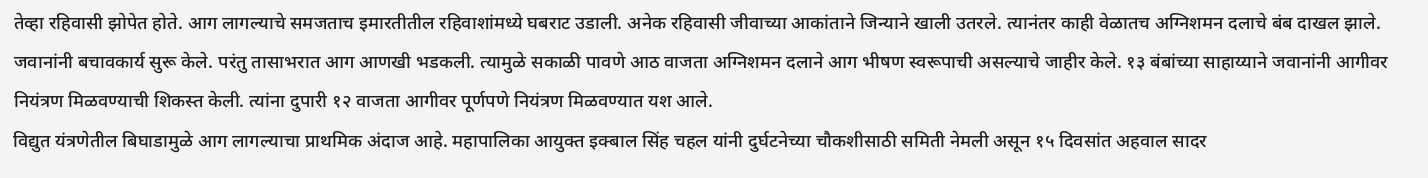तेव्हा रहिवासी झोपेत होते. आग लागल्याचे समजताच इमारतीतील रहिवाशांमध्ये घबराट उडाली. अनेक रहिवासी जीवाच्या आकांताने जिन्याने खाली उतरले. त्यानंतर काही वेळातच अग्निशमन दलाचे बंब दाखल झाले. जवानांनी बचावकार्य सुरू केले. परंतु तासाभरात आग आणखी भडकली. त्यामुळे सकाळी पावणे आठ वाजता अग्निशमन दलाने आग भीषण स्वरूपाची असल्याचे जाहीर केले. १३ बंबांच्या साहाय्याने जवानांनी आगीवर नियंत्रण मिळवण्याची शिकस्त केली. त्यांना दुपारी १२ वाजता आगीवर पूर्णपणे नियंत्रण मिळवण्यात यश आले.
विद्युत यंत्रणेतील बिघाडामुळे आग लागल्याचा प्राथमिक अंदाज आहे. महापालिका आयुक्त इक्बाल सिंह चहल यांनी दुर्घटनेच्या चौकशीसाठी समिती नेमली असून १५ दिवसांत अहवाल सादर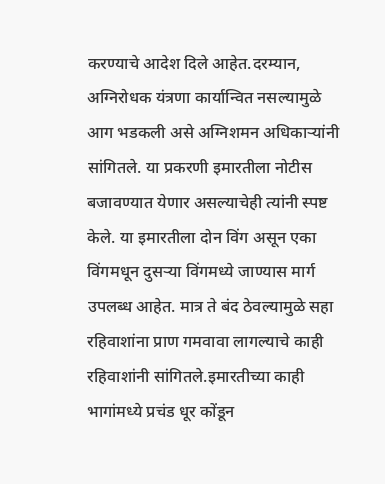करण्याचे आदेश दिले आहेत.दरम्यान, अग्निरोधक यंत्रणा कार्यान्वित नसल्यामुळे आग भडकली असे अग्निशमन अधिकाऱ्यांनी सांगितले. या प्रकरणी इमारतीला नोटीस बजावण्यात येणार असल्याचेही त्यांनी स्पष्ट केले. या इमारतीला दोन विंग असून एका विंगमधून दुसऱ्या विंगमध्ये जाण्यास मार्ग उपलब्ध आहेत. मात्र ते बंद ठेवल्यामुळे सहा रहिवाशांना प्राण गमवावा लागल्याचे काही रहिवाशांनी सांगितले.इमारतीच्या काही भागांमध्ये प्रचंड धूर कोंडून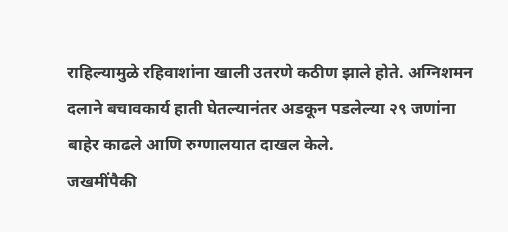राहिल्यामुळे रहिवाशांना खाली उतरणे कठीण झाले होते. अग्निशमन दलाने बचावकार्य हाती घेतल्यानंतर अडकून पडलेल्या २९ जणांना बाहेर काढले आणि रुग्णालयात दाखल केले.
जखमींपैकी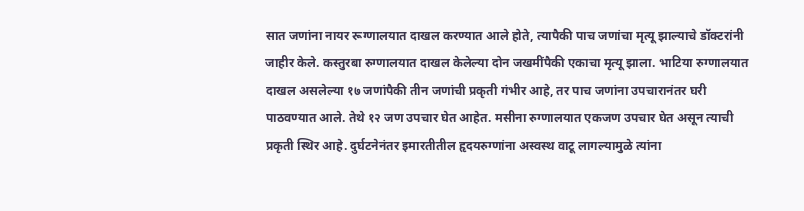सात जणांना नायर रूग्णालयात दाखल करण्यात आले होते, त्यापैकी पाच जणांचा मृत्यू झाल्याचे डॉक्टरांनी जाहीर केले. कस्तुरबा रुग्णालयात दाखल केलेल्या दोन जखमींपैकी एकाचा मृत्यू झाला. भाटिया रुग्णालयात दाखल असलेल्या १७ जणांपैकी तीन जणांची प्रकृती गंभीर आहे, तर पाच जणांना उपचारानंतर घरी पाठवण्यात आले. तेथे १२ जण उपचार घेत आहेत. मसीना रुग्णालयात एकजण उपचार घेत असून त्याची प्रकृती स्थिर आहे. दुर्घटनेनंतर इमारतीतील हृदयरुग्णांना अस्वस्थ वाटू लागल्यामुळे त्यांना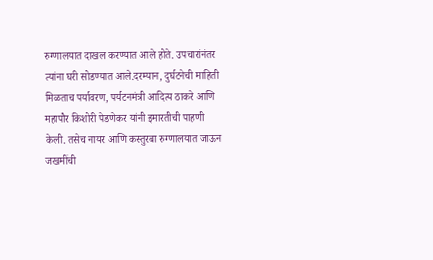रुग्णालयात दाखल करण्यात आले होते. उपचारांनंतर त्यांना घरी सोडण्यात आले.दरम्यान, दुर्घटनेची माहिती मिळताच पर्यावरण, पर्यटनमंत्री आदित्य ठाकरे आणि महापौर किशोरी पेडणेकर यांनी इमारतीची पाहणी केली. तसेच नायर आणि कस्तुरबा रुग्णालयात जाऊन जखमींची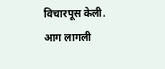विचारपूस केली.
आग लागली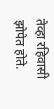तेव्हा रहिवासी झोपेत होते.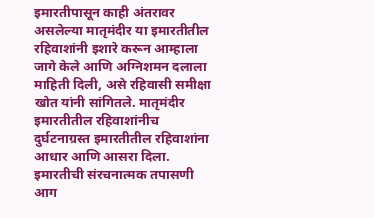इमारतीपासून काही अंतरावर असलेल्या मातृमंदीर या इमारतीतील रहिवाशांनी इशारे करून आम्हाला जागे केले आणि अग्निशमन दलाला माहिती दिली, असे रहिवासी समीक्षा खोत यांनी सांगितले. मातृमंदीर इमारतीतील रहिवाशांनीच दुर्घटनाग्रस्त इमारतीतील रहिवाशांना आधार आणि आसरा दिला.
इमारतीची संरचनात्मक तपासणी
आग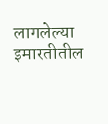लागलेल्या इमारतीतील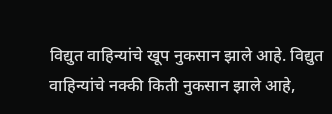विद्युत वाहिन्यांचे खूप नुकसान झाले आहे. विद्युत वाहिन्यांचे नक्की किती नुकसान झाले आहे,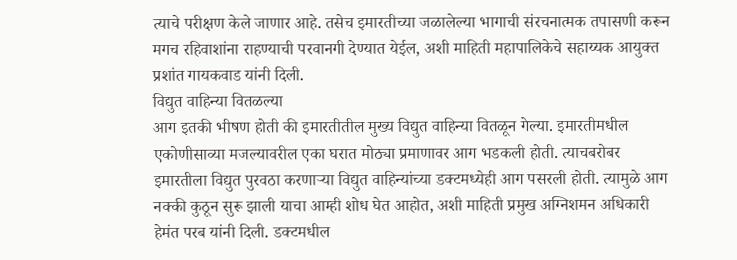त्याचे परीक्षण केले जाणार आहे. तसेच इमारतीच्या जळालेल्या भागाची संरचनात्मक तपासणी करून मगच रहिवाशांना राहण्याची परवानगी देण्यात येईल, अशी माहिती महापालिकेचे सहाय्यक आयुक्त प्रशांत गायकवाड यांनी दिली.
विद्युत वाहिन्या वितळल्या
आग इतकी भीषण होती की इमारतीतील मुख्य विद्युत वाहिन्या वितळून गेल्या. इमारतीमधील एकोणीसाव्या मजल्यावरील एका घरात मोठ्या प्रमाणावर आग भडकली होती. त्याचबरोबर इमारतीला विद्युत पुरवठा करणाऱ्या विद्युत वाहिन्यांच्या डक्टमध्येही आग पसरली होती. त्यामुळे आग नक्की कुठून सुरू झाली याचा आम्ही शोध घेत आहोत, अशी माहिती प्रमुख अग्निशमन अधिकारी हेमंत परब यांनी दिली. डक्टमधील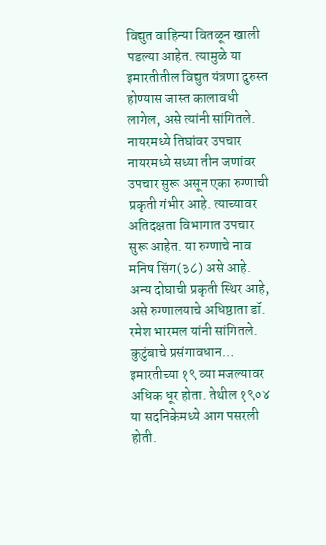विद्युत वाहिन्या वितळून खाली पडल्या आहेत. त्यामुळे या इमारतीतील विद्युत यंत्रणा दुरुस्त होण्यास जास्त कालावधी लागेल, असे त्यांनी सांगितले.
नायरमध्ये तिघांवर उपचार
नायरमध्ये सध्या तीन जणांवर उपचार सुरू असून एका रुग्णाची प्रकृती गंभीर आहे. त्याच्यावर अतिदक्षता विभागात उपचार सुरू आहेत. या रुग्णाचे नाव मनिष सिंग(३८) असे आहे. अन्य दोघाची प्रकृती स्थिर आहे, असे रुग्णालयाचे अधिष्ठाता डॉ. रमेश भारमल यांनी सांगितले.
कुटुंबाचे प्रसंगावधान…
इमारतीच्या १९ व्या मजल्यावर अधिक धूर होता. तेथील १९०४ या सदनिकेमध्ये आग पसरली होती.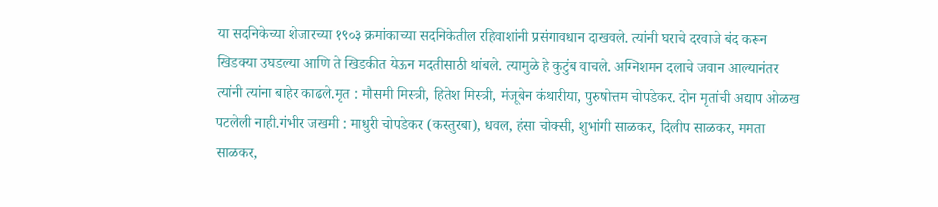या सदनिकेच्या शेजारच्या १९०३ क्रमांकाच्या सदनिकेतील रहिवाशांनी प्रसंगावधान दाखवले. त्यांनी घराचे दरवाजे बंद करून खिडक्या उघडल्या आणि ते खिडकीत येऊन मदतीसाठी थांबले. त्यामुळे हे कुटुंब वाचले. अग्निशमन दलाचे जवान आल्यानंतर त्यांनी त्यांना बाहेर काढले.मृत : मौसमी मिस्त्री, हितेश मिस्त्री, मंजूबेन कंथारीया, पुरुषोत्तम चोपडेकर. दोन मृतांची अद्याप ओळख पटलेली नाही.गंभीर जखमी : माधुरी चोपडेकर (कस्तुरबा), धवल, हंसा चोक्सी, शुभांगी साळकर, दिलीप साळकर, ममता साळकर,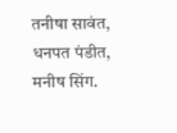तनीषा सावंत, धनपत पंडीत, मनीष सिंग.